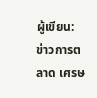ผู้เขียน: ข่าวการตลาด เศรษ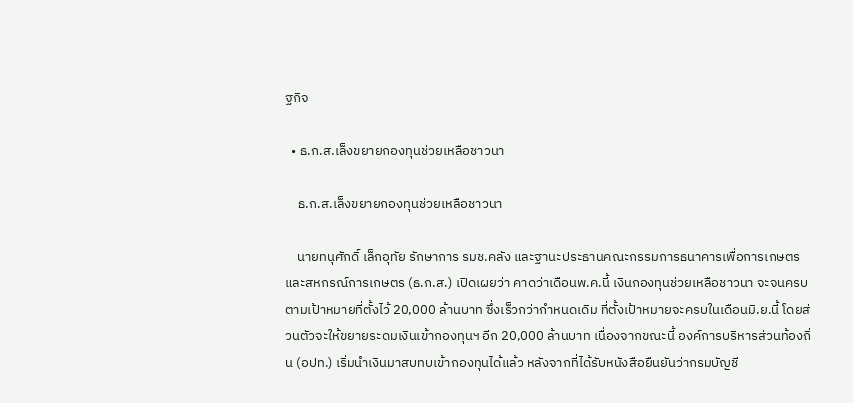ฐกิจ

  • ธ.ก.ส.เล็งขยายกองทุนช่วยเหลือชาวนา

    ธ.ก.ส.เล็งขยายกองทุนช่วยเหลือชาวนา

    นายทนุศักดิ์ เล็กอุทัย รักษาการ รมช.คลัง และฐานะประธานคณะกรรมการธนาคารเพื่อการเกษตรและสหกรณ์การเกษตร (ธ.ก.ส.) เปิดเผยว่า คาดว่าเดือนพ.ค.นี้ เงินกองทุนช่วยเหลือชาวนา จะจนครบตามเป้าหมายที่ตั้งไว้ 20,000 ล้านบาท ซึ่งเร็วกว่ากำหนดเดิม ที่ตั้งเป้าหมายจะครบในเดือนมิ.ย.นี้ โดยส่วนตัวจะให้ขยายระดมเงินเข้ากองทุนฯ อีก 20,000 ล้านบาท เนื่องจากขณะนี้ องค์การบริหารส่วนท้องถิ่น (อปท.) เริ่มนำเงินมาสบทบเข้ากองทุนได้แล้ว หลังจากที่ได้รับหนังสือยืนยันว่ากรมบัญชี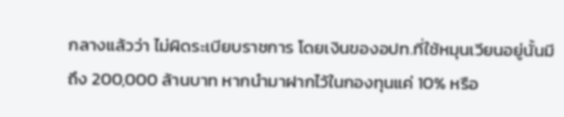กลางแล้วว่า ไม่ผิดระเบียบราชการ โดยเงินของอปท.ที่ใช้หมุนเวียนอยู่นั้นมีถึง 200,000 ล้านบาท หากนำมาฝากไว้ในกองทุนแค่ 10% หรือ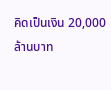คิดเป็นเงิน 20,000 ล้านบาท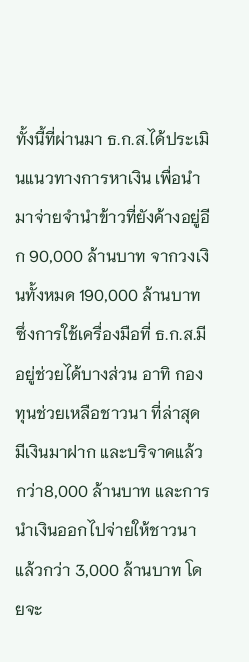ทั้งนี้ที่ผ่านมา ธ.ก.ส.ได้ประเมินแนวทางการหาเงิน เพื่อนำมาจ่ายจำนำข้าวที่ยังค้างอยู่อีก 90,000 ล้านบาท จากวงเงินทั้งหมด 190,000 ล้านบาท ซึ่งการใช้เครื่องมือที่ ธ.ก.ส.มีอยู่ช่วยได้บางส่วน อาทิ กองทุนช่วยเหลือชาวนา ที่ล่าสุดมีเงินมาฝาก และบริจาคแล้วกว่า8,000 ล้านบาท และการนำเงินออกไปจ่ายให้ชาวนาแล้วกว่า 3,000 ล้านบาท โดยจะ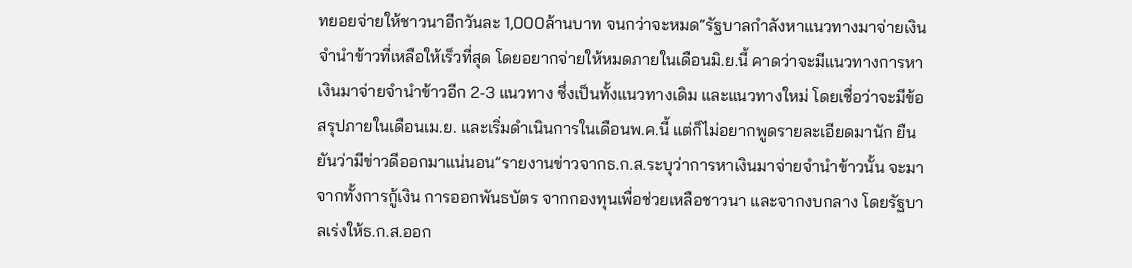ทยอยจ่ายให้ชาวนาอีกวันละ 1,000ล้านบาท จนกว่าจะหมด“รัฐบาลกำลังหาแนวทางมาจ่ายเงินจำนำข้าวที่เหลือให้เร็วที่สุด โดยอยากจ่ายให้หมดภายในเดือนมิ.ย.นี้ คาดว่าจะมีแนวทางการหาเงินมาจ่ายจำนำข้าวอีก 2-3 แนวทาง ซึ่งเป็นทั้งแนวทางเดิม และแนวทางใหม่ โดยเชื่อว่าจะมีข้อสรุปภายในเดือนเม.ย. และเริ่มดำเนินการในเดือนพ.ค.นี้ แต่ก็ไม่อยากพูดรายละเอียดมานัก ยืนยันว่ามีข่าวดีออกมาแน่นอน”รายงานข่าวจากธ.ก.ส.ระบุว่าการหาเงินมาจ่ายจำนำข้าวนั้น จะมาจากทั้งการกู้เงิน การออกพันธบัตร จากกองทุนเพื่อช่วยเหลือชาวนา และจากงบกลาง โดยรัฐบาลเร่งให้ธ.ก.ส.ออก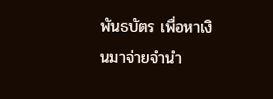พันธบัตร เพื่อหาเงินมาจ่ายจำนำ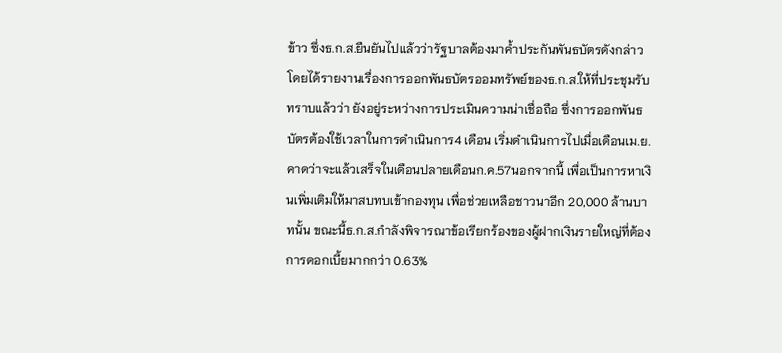ข้าว ซึ่งธ.ก.ส.ยืนยันไปแล้วว่ารัฐบาลต้องมาค้ำประกันพันธบัตรดังกล่าว โดยได้รายงานเรื่องการออกพันธบัตรออมทรัพย์ของธ.ก.ส.ให้ที่ประชุมรับทราบแล้วว่า ยังอยู่ระหว่างการประเมินความน่าเชื่อถือ ซึ่งการออกพันธบัตรต้องใช้เวลาในการดำเนินการ4 เดือน เริ่มดำเนินการไปเมื่อเดือนเม.ย.คาดว่าจะแล้วเสร็จในเดือนปลายเดือนก.ค.57นอกจากนี้ เพื่อเป็นการหาเงินเพิ่มเติมให้มาสบทบเข้ากองทุน เพื่อช่วยเหลือชาวนาอีก 20,000 ล้านบาทนั้น ขณะนี้ธ.ก.ส.กำลังพิจารณาข้อเรียกร้องของผู้ฝากเงินรายใหญ่ที่ต้องการดอกเบี้ยมากกว่า 0.63%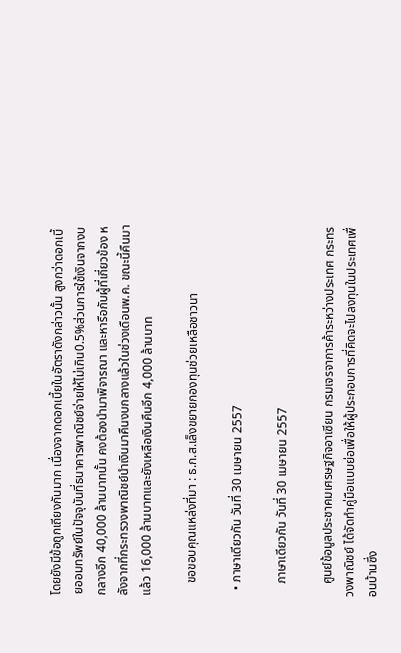โดยยังมีข้อถูกเถียงกันมาก เนื่องจากดอกเบี้ยในอัตราดังกล่าวนั้น สูงกว่าดอกเบี้ยออมทรัพย์ในปัจจุบันที่ธนาคารพาณิชย์จ่ายให้ไม่เกิน0.5%ส่วนการใช้เงินจากงบกลางอีก 40,000 ล้านบาทนั้น คงต้องนำมาพิจารณา และหารือกับผู้ที่เกี่ยวข้อง หลังจากที่กระทรวงพาณิชย์นำเงินมาคืนงบกลางแล้วในช่วงเดือนพ.ค. ขณะนี้คืนมาแล้ว 16,000 ล้านบาทและยังเหลือเงินคืนอีก 4,000 ล้านบาท

    ขอขอบคุณแหล่งที่มา : ธ.ก.ส.เล็งขยายกองทุนช่วยเหลือชาวนา

  • ภาษาเดียวกัน วันที่ 30 เมษายน 2557

    ภาษาเดียวกัน วันที่ 30 เมษายน 2557

    ศูนย์ข้อมูลประชาคมเศรษฐกิจอาเซียน กรมเจรจาการค้าระหว่างประเทศ กระทรวงพาณิชย์ ได้จัดทำคู่มือแบบย่อเพื่อให้ผู้ประกอบการที่คิดจะไปลงทุนในประเทศเพื่อนบ้านซึ่ง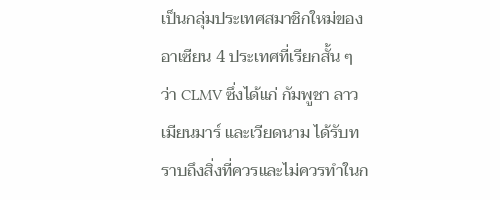เป็นกลุ่มประเทศสมาชิกใหม่ของอาเซียน 4 ประเทศที่เรียกสั้น ๆ ว่า CLMV ซึ่งได้แก่ กัมพูชา ลาว เมียนมาร์ และเวียดนาม ได้รับทราบถึงสิ่งที่ควรและไม่ควรทำในก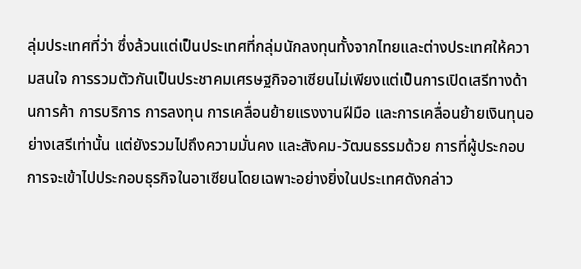ลุ่มประเทศที่ว่า ซึ่งล้วนแต่เป็นประเทศที่กลุ่มนักลงทุนทั้งจากไทยและต่างประเทศให้ความสนใจ การรวมตัวกันเป็นประชาคมเศรษฐกิจอาเซียนไม่เพียงแต่เป็นการเปิดเสรีทางด้านการค้า การบริการ การลงทุน การเคลื่อนย้ายแรงงานฝีมือ และการเคลื่อนย้ายเงินทุนอย่างเสรีเท่านั้น แต่ยังรวมไปถึงความมั่นคง และสังคม-วัฒนธรรมด้วย การที่ผู้ประกอบการจะเข้าไปประกอบธุรกิจในอาเซียนโดยเฉพาะอย่างยิ่งในประเทศดังกล่าว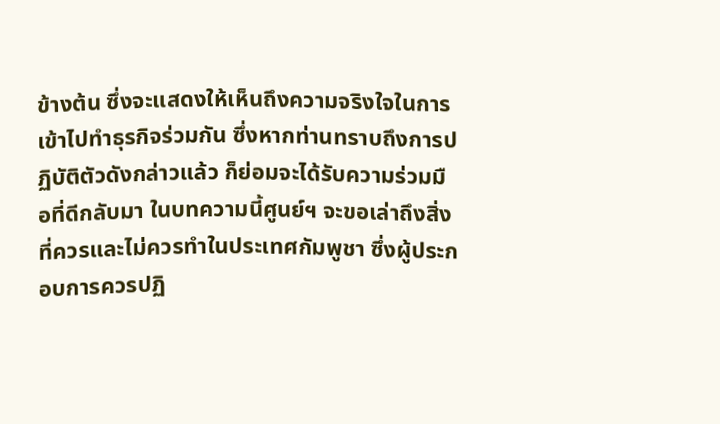ข้างต้น ซึ่งจะแสดงให้เห็นถึงความจริงใจในการเข้าไปทำธุรกิจร่วมกัน ซึ่งหากท่านทราบถึงการปฏิบัติตัวดังกล่าวแล้ว ก็ย่อมจะได้รับความร่วมมือที่ดีกลับมา ในบทความนี้ศูนย์ฯ จะขอเล่าถึงสิ่งที่ควรและไม่ควรทำในประเทศกัมพูชา ซึ่งผู้ประกอบการควรปฏิ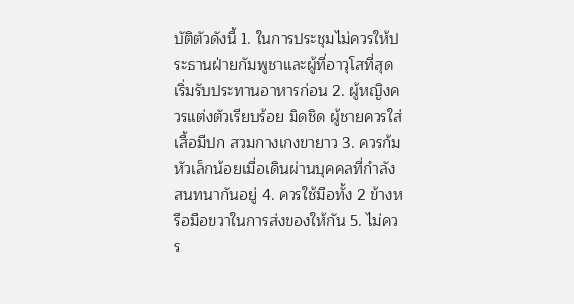บัติตัวดังนี้ 1. ในการประชุมไม่ควรให้ประธานฝ่ายกัมพูชาและผู้ที่อาวุโสที่สุดเริ่มรับประทานอาหารก่อน 2. ผู้หญิงควรแต่งตัวเรียบร้อย มิดชิด ผู้ชายควรใส่เสื้อมีปก สวมกางเกงขายาว 3. ควรก้มหัวเล็กน้อยเมื่อเดินผ่านบุคคลที่กำลังสนทนากันอยู่ 4. ควรใช้มือทั้ง 2 ข้างหรือมือขวาในการส่งของให้กัน 5. ไม่ควร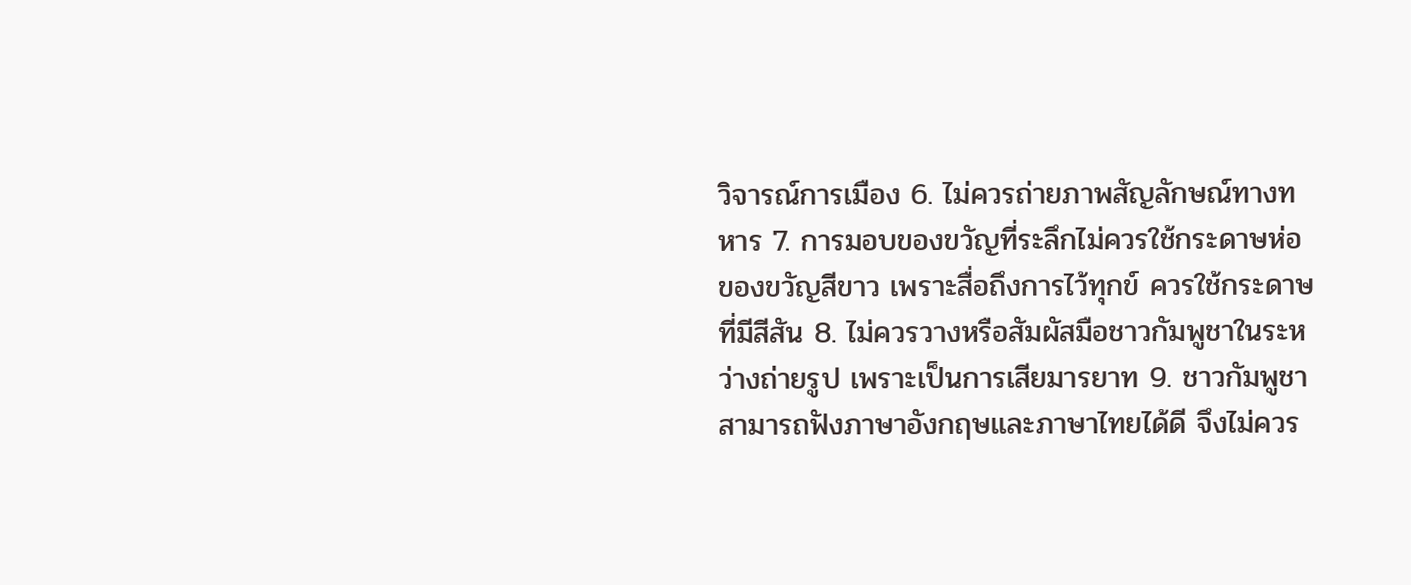วิจารณ์การเมือง 6. ไม่ควรถ่ายภาพสัญลักษณ์ทางทหาร 7. การมอบของขวัญที่ระลึกไม่ควรใช้กระดาษห่อของขวัญสีขาว เพราะสื่อถึงการไว้ทุกข์ ควรใช้กระดาษที่มีสีสัน 8. ไม่ควรวางหรือสัมผัสมือชาวกัมพูชาในระหว่างถ่ายรูป เพราะเป็นการเสียมารยาท 9. ชาวกัมพูชาสามารถฟังภาษาอังกฤษและภาษาไทยได้ดี จึงไม่ควร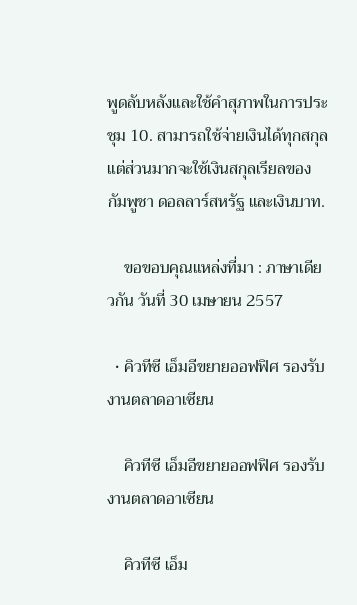พูดลับหลังและใช้คำสุภาพในการประชุม 10. สามารถใช้จ่ายเงินได้ทุกสกุล แต่ส่วนมากจะใช้เงินสกุลเรียลของกัมพูชา ดอลลาร์สหรัฐ และเงินบาท.

    ขอขอบคุณแหล่งที่มา : ภาษาเดียวกัน วันที่ 30 เมษายน 2557

  • คิวทีซี เอ็มอีขยายออฟฟิศ รองรับงานตลาดอาเซียน

    คิวทีซี เอ็มอีขยายออฟฟิศ รองรับงานตลาดอาเซียน

    คิวทีซี เอ็ม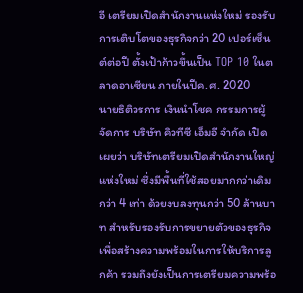อี เตรียมเปิดสำนักงานแห่งใหม่ รองรับการเติบโตของธุรกิจกว่า 20 เปอร์เซ็นต์ต่อปี ตั้งเป้าก้าวขึ้นเป็น TOP 10 ในตลาดอาเซียน ภายในปีค.ศ. 2020       นายธิติวรการ เงินนำโชค กรรมการผู้จัดการ บริษัท คิวทีซี เอ็มอี จำกัด เปิดเผยว่า บริษัทเตรียมเปิดสำนักงานใหญ่แห่งใหม่ ซึ่งมีพื้นที่ใช้สอยมากกว่าเดิมกว่า 4 เท่า ด้วยงบลงทุนกว่า 50 ล้านบาท สำหรับรองรับการขยายตัวของธุรกิจ เพื่อสร้างความพร้อมในการให้บริการลูกค้า รวมถึงยังเป็นการเตรียมความพร้อ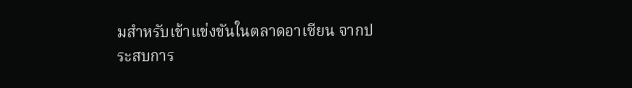มสำหรับเข้าแข่งขันในตลาดอาเซียน จากประสบการ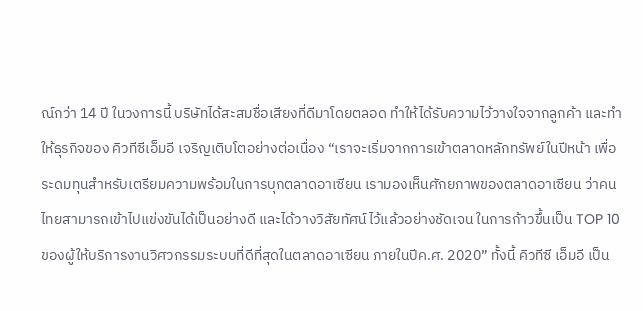ณ์กว่า 14 ปี ในวงการนี้ บริษัทได้สะสมชื่อเสียงที่ดีมาโดยตลอด ทำให้ได้รับความไว้วางใจจากลูกค้า และทำให้ธุรกิจของ คิวทีซีเอ็มอี เจริญเติบโตอย่างต่อเนื่อง “เราจะเริ่มจากการเข้าตลาดหลักทรัพย์ในปีหน้า เพื่อระดมทุนสำหรับเตรียมความพร้อมในการบุกตลาดอาเซียน เรามองเห็นศักยภาพของตลาดอาเซียน ว่าคนไทยสามารถเข้าไปแข่งขันได้เป็นอย่างดี และได้วางวิสัยทัศน์ไว้แล้วอย่างชัดเจน ในการก้าวขึ้นเป็น TOP 10 ของผู้ให้บริการงานวิศวกรรมระบบที่ดีที่สุดในตลาดอาเซียน ภายในปีค.ศ. 2020” ทั้งนี้ คิวทีซี เอ็มอี เป็น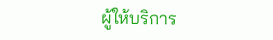ผู้ให้บริการ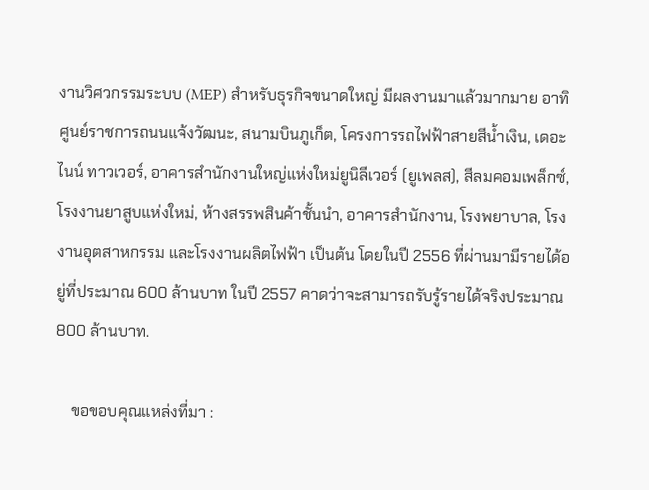งานวิศวกรรมระบบ (MEP) สำหรับธุรกิจขนาดใหญ่ มีผลงานมาแล้วมากมาย อาทิ ศูนย์ราชการถนนแจ้งวัฒนะ, สนามบินภูเก็ต, โครงการรถไฟฟ้าสายสีน้ำเงิน, เดอะไนน์ ทาวเวอร์, อาคารสำนักงานใหญ่แห่งใหม่ยูนิลีเวอร์ (ยูเพลส), สีลมคอมเพล็กซ์, โรงงานยาสูบแห่งใหม่, ห้างสรรพสินค้าชั้นนำ, อาคารสำนักงาน, โรงพยาบาล, โรงงานอุตสาหกรรม และโรงงานผลิตไฟฟ้า เป็นต้น โดยในปี 2556 ที่ผ่านมามีรายได้อยู่ที่ประมาณ 600 ล้านบาท ในปี 2557 คาดว่าจะสามารถรับรู้รายได้จริงประมาณ 800 ล้านบาท.

    ขอขอบคุณแหล่งที่มา :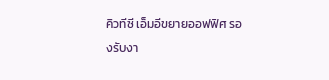คิวทีซี เอ็มอีขยายออฟฟิศ รองรับงา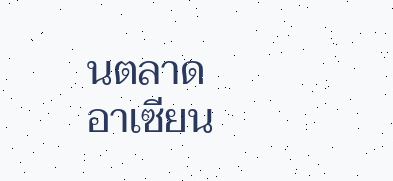นตลาดอาเซียน